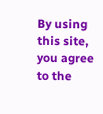By using this site, you agree to the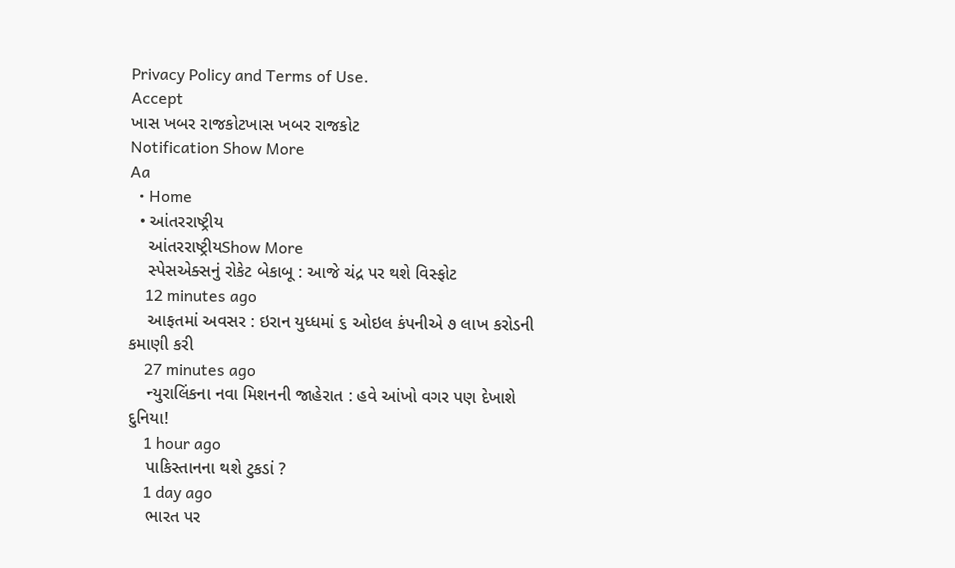Privacy Policy and Terms of Use.
Accept
ખાસ ખબર રાજકોટખાસ ખબર રાજકોટ
Notification Show More
Aa
  • Home
  • આંતરરાષ્ટ્રીય
    આંતરરાષ્ટ્રીયShow More
    સ્પેસએક્સનું રોકેટ બેકાબૂ : આજે ચંદ્ર પર થશે વિસ્ફોટ
    12 minutes ago
    આફતમાં અવસર : ઇરાન યુધ્ધમાં ૬ ઓઇલ કંપનીએ ૭ લાખ કરોડની કમાણી કરી
    27 minutes ago
    ન્યુરાલિંકના નવા મિશનની જાહેરાત : હવે આંખો વગર પણ દેખાશે દુનિયા!
    1 hour ago
    પાકિસ્તાનના થશે ટુકડાં ?
    1 day ago
    ભારત પર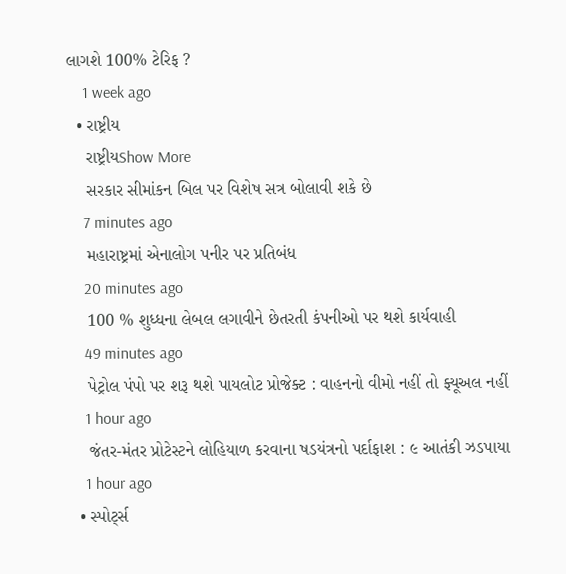લાગશે 100% ટેરિફ ?
    1 week ago
  • રાષ્ટ્રીય
    રાષ્ટ્રીયShow More
    સરકાર સીમાંકન બિલ પર વિશેષ સત્ર બોલાવી શકે છે
    7 minutes ago
    મહારાષ્ટ્રમાં એનાલોગ પનીર પર પ્રતિબંધ
    20 minutes ago
    100 % શુધ્ધના લેબલ લગાવીને છેતરતી કંપનીઓ પર થશે કાર્યવાહી
    49 minutes ago
    પેટ્રોલ પંપો પર શરૂ થશે પાયલોટ પ્રોજેક્ટ : વાહનનો વીમો નહીં તો ફ્યૂઅલ નહીં
    1 hour ago
    જંતર-મંતર પ્રોટેસ્ટને લોહિયાળ કરવાના ષડયંત્રનો પર્દાફાશ : ૯ આતંકી ઝડપાયા
    1 hour ago
  • સ્પોર્ટ્સ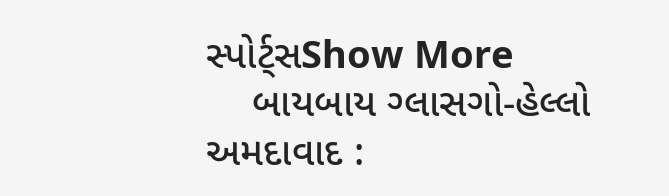સ્પોર્ટ્સShow More
    બાયબાય ગ્લાસગો-હેલ્લો અમદાવાદ :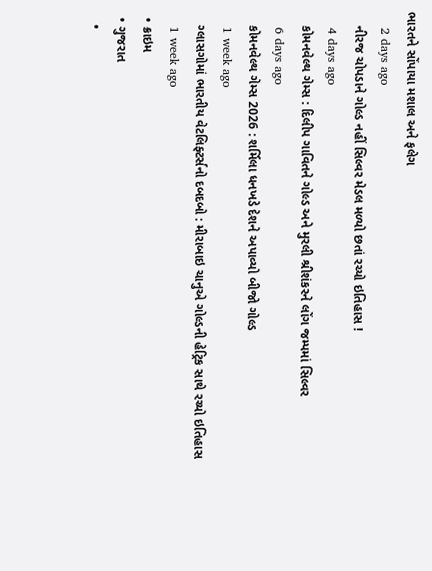ભારતને સોંપાયા મશાલ અને ફલેગ
    2 days ago
    નીરજ ચોપડાને ગોલ્ડ નહીં સિલ્વર મેડલ મળ્યો છતાં રચ્યો ઇતિહાસ !
    4 days ago
    કોમનવેલ્થ ગેમ્સ : દિલીપ ગાવિતને ગોલ્ડ અને મુરલી શ્રીશંકરને લોંગ જમ્પમાં સિલ્વર
    6 days ago
    કોમનવેલ્થ ગેમ્સ 2026 : શર્મિલા ધનખડે દેશને અપાવ્યો બીજો ગોલ્ડ
    1 week ago
    ગ્લાસગોમાં ભારતીય વેટલિફ્ટર્સનો દબદબો : મીરાબાઇ ચાનુએ ગોલ્ડની હેટ્રિક સાથે રચ્યો ઇતિહાસ
    1 week ago
  • ક્રાઇમ
  • ગુજરાત
    •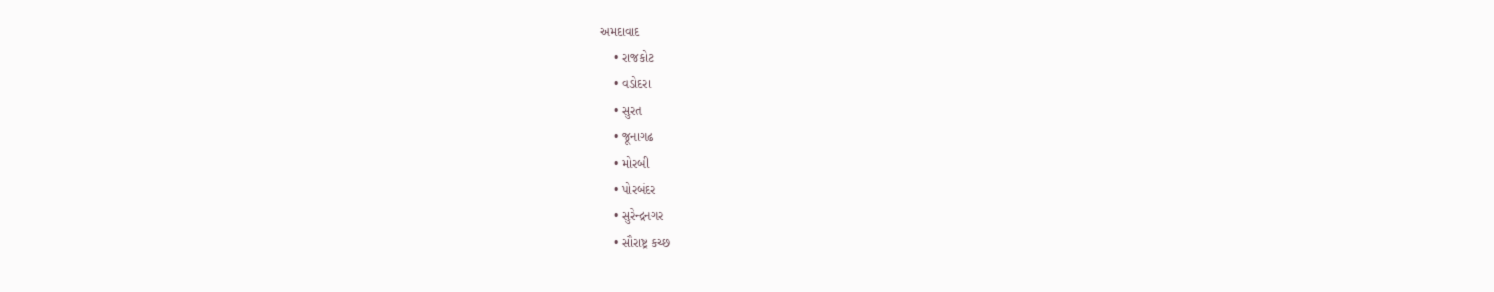અમદાવાદ
    • રાજકોટ
    • વડોદરા
    • સુરત
    • જૂનાગઢ
    • મોરબી
    • પોરબંદર
    • સુરેન્દ્રનગર
    • સૌરાષ્ટ્ર કચ્છ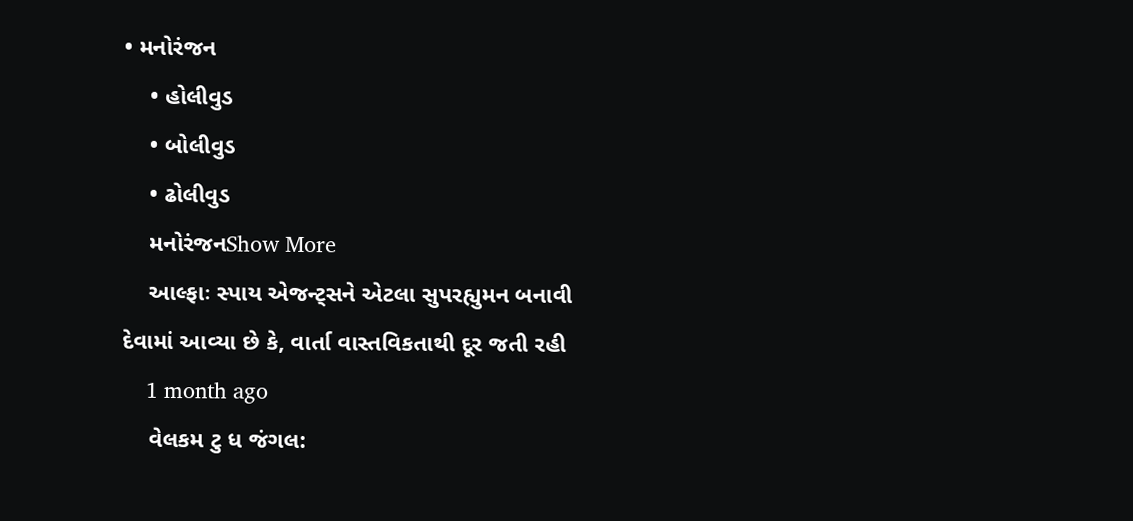• મનોરંજન
    • હોલીવુડ
    • બોલીવુડ
    • ઢોલીવુડ
    મનોરંજનShow More
    આલ્ફાઃ સ્પાય એજન્ટ્સને એટલા સુપરહ્યુમન બનાવી દેવામાં આવ્યા છે કે, વાર્તા વાસ્તવિકતાથી દૂર જતી રહી
    1 month ago
    વેલકમ ટુ ધ જંગલ: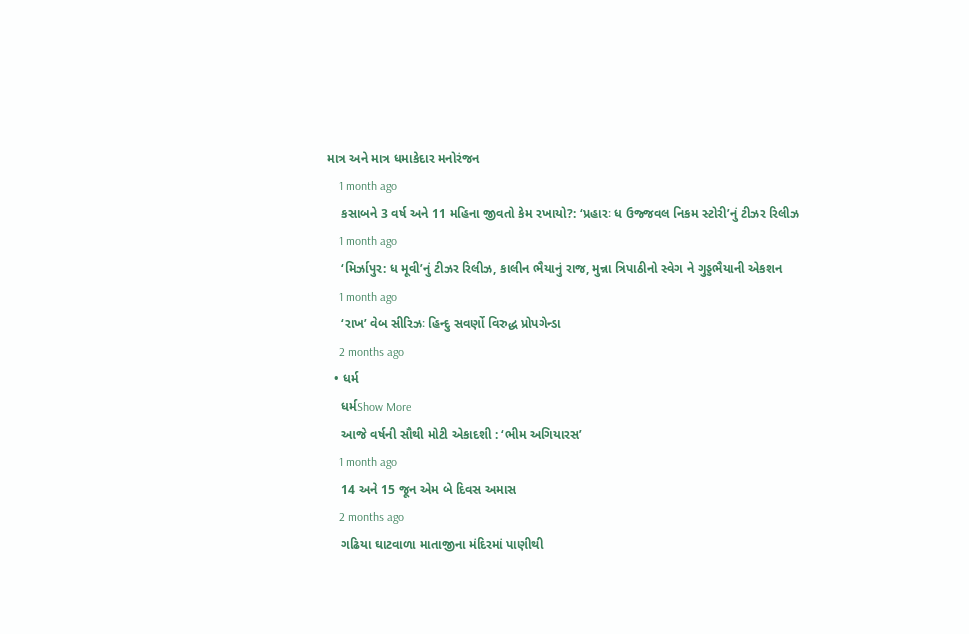માત્ર અને માત્ર ધમાકેદાર મનોરંજન
    1 month ago
    કસાબને 3 વર્ષ અને 11 મહિના જીવતો કેમ રખાયો?: ‘પ્રહારઃ ધ ઉજ્જવલ નિકમ સ્ટોરી’નું ટીઝર રિલીઝ
    1 month ago
    ‘મિર્ઝાપુર: ધ મૂવી’નું ટીઝર રિલીઝ, કાલીન ભૈયાનું રાજ, મુન્ના ત્રિપાઠીનો સ્વેગ ને ગુડ્ડભૈયાની એકશન
    1 month ago
    ‘રાખ’ વેબ સીરિઝઃ હિન્દુ સવર્ણો વિરુદ્ધ પ્રોપગેન્ડા
    2 months ago
  • ધર્મ
    ધર્મShow More
    આજે વર્ષની સૌથી મોટી એકાદશી : ‘ભીમ અગિયારસ’
    1 month ago
    14 અને 15 જૂન એમ બે દિવસ અમાસ
    2 months ago
    ગઢિયા ઘાટવાળા માતાજીના મંદિરમાં પાણીથી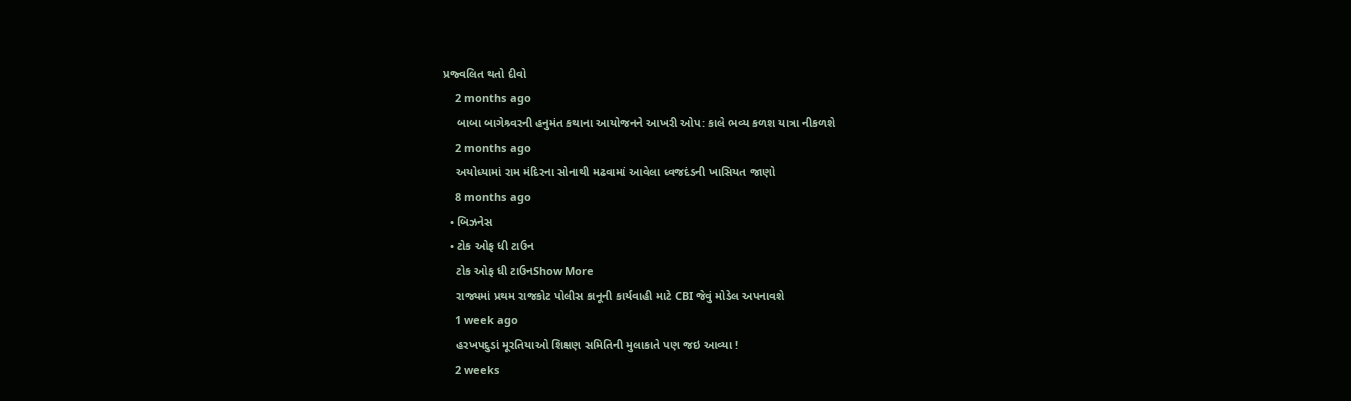પ્રજ્વલિત થતો દીવો
    2 months ago
    બાબા બાગેશ્ર્વરની હનુમંત કથાના આયોજનને આખરી ઓપ: કાલે ભવ્ય કળશ યાત્રા નીકળશે
    2 months ago
    અયોધ્યામાં રામ મંદિરના સોનાથી મઢવામાં આવેલા ધ્વજદંડની ખાસિયત જાણો
    8 months ago
  • બિઝનેસ
  • ટોક ઓફ ધી ટાઉન
    ટોક ઓફ ધી ટાઉનShow More
    રાજ્યમાં પ્રથમ રાજકોટ પોલીસ કાનૂની કાર્યવાહી માટે CBI જેવું મોડેલ અપનાવશે
    1 week ago
    હરખપદુડાં મૂરતિયાઓ શિક્ષણ સમિતિની મુલાકાતે પણ જઇ આવ્યા !
    2 weeks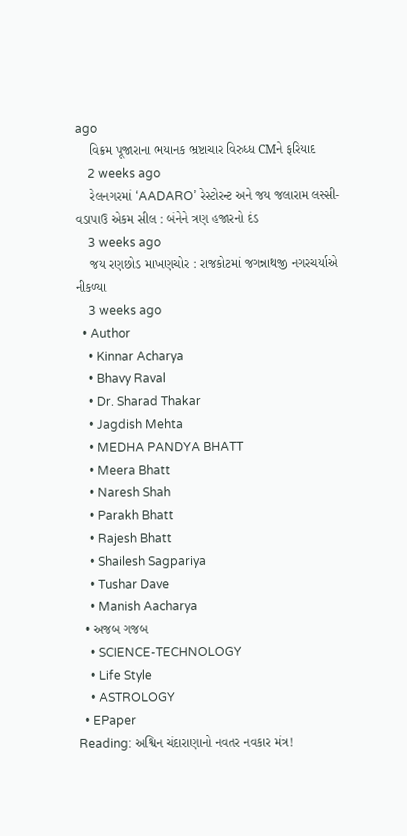ago
    વિક્રમ પૂજારાના ભયાનક ભ્રષ્ટાચાર વિરુધ્ધ CMને ફરિયાદ
    2 weeks ago
    રેલનગરમાં ‘AADARO’ રેસ્ટોરન્ટ અને જય જલારામ લસ્સી-વડાપાઉ એકમ સીલ : બંનેને ત્રણ હજારનો દંડ
    3 weeks ago
    જય રણછોડ માખણચોર : રાજકોટમાં જગન્નાથજી નગરચર્યાએ નીકળ્યા
    3 weeks ago
  • Author
    • Kinnar Acharya
    • Bhavy Raval
    • Dr. Sharad Thakar
    • Jagdish Mehta
    • MEDHA PANDYA BHATT
    • Meera Bhatt
    • Naresh Shah
    • Parakh Bhatt
    • Rajesh Bhatt
    • Shailesh Sagpariya
    • Tushar Dave
    • Manish Aacharya
  • અજબ ગજબ
    • SCIENCE-TECHNOLOGY
    • Life Style
    • ASTROLOGY
  • EPaper
Reading: અશ્વિન ચંદારાણાનો નવતર નવકાર મંત્ર!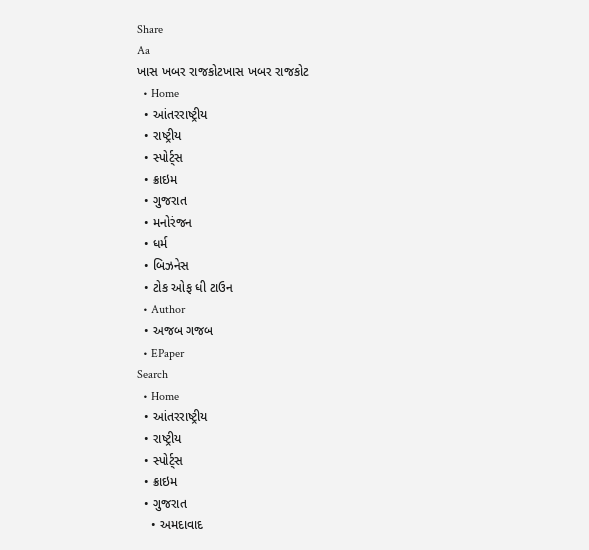Share
Aa
ખાસ ખબર રાજકોટખાસ ખબર રાજકોટ
  • Home
  • આંતરરાષ્ટ્રીય
  • રાષ્ટ્રીય
  • સ્પોર્ટ્સ
  • ક્રાઇમ
  • ગુજરાત
  • મનોરંજન
  • ધર્મ
  • બિઝનેસ
  • ટોક ઓફ ધી ટાઉન
  • Author
  • અજબ ગજબ
  • EPaper
Search
  • Home
  • આંતરરાષ્ટ્રીય
  • રાષ્ટ્રીય
  • સ્પોર્ટ્સ
  • ક્રાઇમ
  • ગુજરાત
    • અમદાવાદ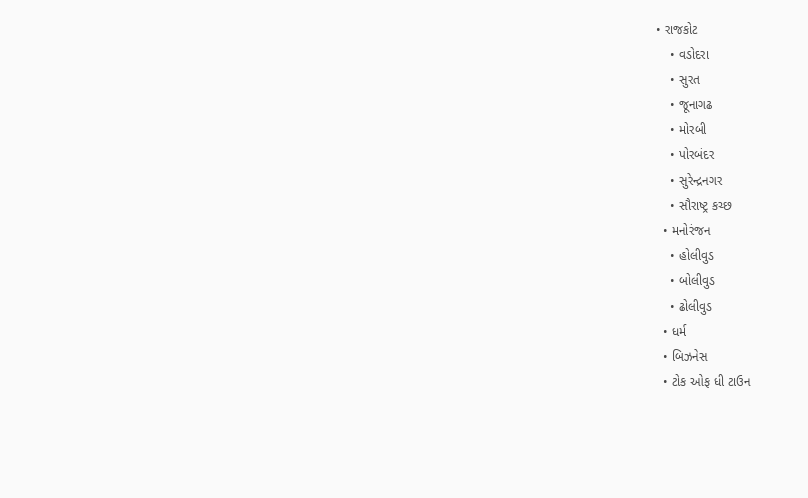• રાજકોટ
    • વડોદરા
    • સુરત
    • જૂનાગઢ
    • મોરબી
    • પોરબંદર
    • સુરેન્દ્રનગર
    • સૌરાષ્ટ્ર કચ્છ
  • મનોરંજન
    • હોલીવુડ
    • બોલીવુડ
    • ઢોલીવુડ
  • ધર્મ
  • બિઝનેસ
  • ટોક ઓફ ધી ટાઉન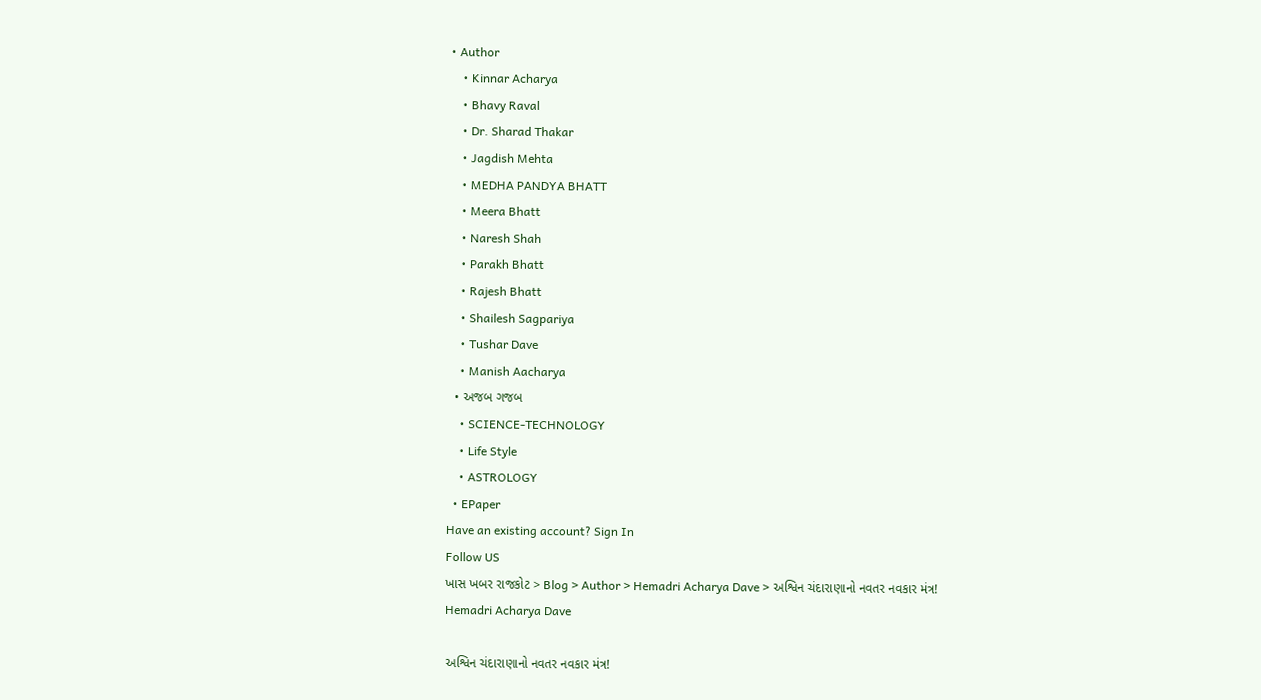• Author
    • Kinnar Acharya
    • Bhavy Raval
    • Dr. Sharad Thakar
    • Jagdish Mehta
    • MEDHA PANDYA BHATT
    • Meera Bhatt
    • Naresh Shah
    • Parakh Bhatt
    • Rajesh Bhatt
    • Shailesh Sagpariya
    • Tushar Dave
    • Manish Aacharya
  • અજબ ગજબ
    • SCIENCE-TECHNOLOGY
    • Life Style
    • ASTROLOGY
  • EPaper
Have an existing account? Sign In
Follow US
ખાસ ખબર રાજકોટ > Blog > Author > Hemadri Acharya Dave > અશ્વિન ચંદારાણાનો નવતર નવકાર મંત્ર!
Hemadri Acharya Dave

અશ્વિન ચંદારાણાનો નવતર નવકાર મંત્ર!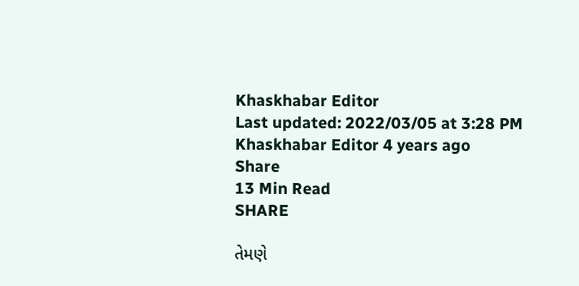Khaskhabar Editor
Last updated: 2022/03/05 at 3:28 PM
Khaskhabar Editor 4 years ago
Share
13 Min Read
SHARE

તેમણે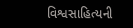વિશ્વસાહિત્યની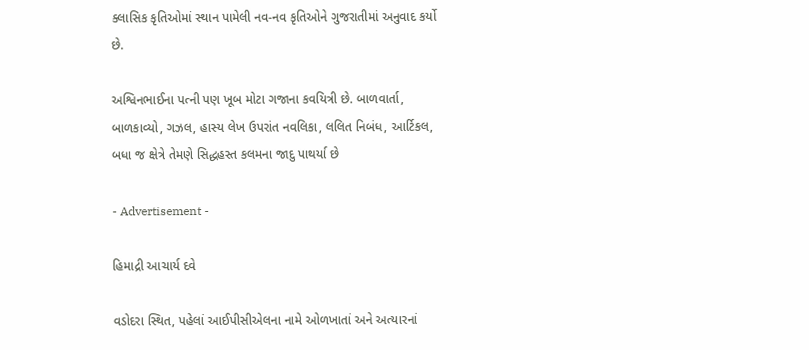ક્લાસિક કૃતિઓમાં સ્થાન પામેલી નવ-નવ કૃતિઓને ગુજરાતીમાં અનુવાદ કર્યો છે.

અશ્વિનભાઈના પત્ની પણ ખૂબ મોટા ગજાના કવયિત્રી છે. બાળવાર્તા, બાળકાવ્યો, ગઝલ, હાસ્ય લેખ ઉપરાંત નવલિકા, લલિત નિબંધ, આર્ટિકલ, બધા જ ક્ષેત્રે તેમણે સિદ્ધહસ્ત કલમના જાદુ પાથર્યા છે

- Advertisement -

હિમાદ્રી આચાર્ય દવે

વડોદરા સ્થિત, પહેલાં આઈપીસીએલના નામે ઓળખાતાં અને અત્યારનાં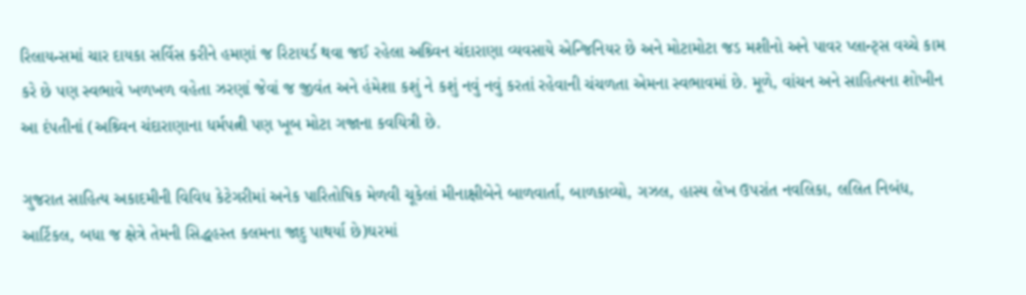રિલાયન્સમાં ચાર દાયકા સર્વિસ કરીને હમણાં જ રિટાયર્ડ થવા જઈ રહેલા અશ્ર્વિન ચંદારાણા વ્યવસાયે એન્જિનિયર છે અને મોટામોટા જડ મશીનો અને પાવર પ્લાન્ટ્સ વચ્ચે કામ કરે છે પણ સ્વભાવે ખળખળ વહેતા ઝરણાં જેવાં જ જીવંત અને હંમેશા કશું ને કશું નવું નવું કરતાં રહેવાની ચંચળતા એમના સ્વભાવમાં છે. મૂળે, વાંચન અને સાહિત્યના શોખીન આ દંપતીનાં (અશ્ર્વિન ચંદારાણાના ધર્મપત્ની પણ ખૂબ મોટા ગજાના કવયિત્રી છે.

ગુજરાત સાહિત્ય અકાદમીની વિવિધ કેટેગરીમાં અનેક પારિતોષિક મેળવી ચૂકેલાં મીનાક્ષીબેને બાળવાર્તા, બાળકાવ્યો, ગઝલ, હાસ્ય લેખ ઉપરાંત નવલિકા, લલિત નિબંધ, આર્ટિકલ, બધા જ ક્ષેત્રે તેમની સિદ્ધહસ્ત કલમના જાદુ પાથર્યા છે)ઘરમાં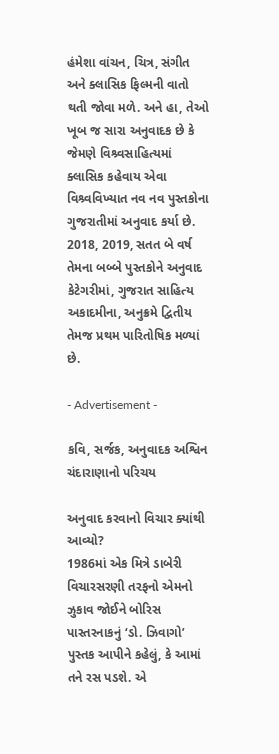હંમેશા વાંચન, ચિત્ર, સંગીત અને ક્લાસિક ફિલ્મની વાતો થતી જોવા મળે. અને હા, તેઓ ખૂબ જ સારા અનુવાદક છે કે જેમણે વિશ્ર્વસાહિત્યમાં ક્લાસિક કહેવાય એવા વિશ્ર્વવિખ્યાત નવ નવ પુસ્તકોના ગુજરાતીમાં અનુવાદ કર્યા છે. 2018, 2019, સતત બે વર્ષ તેમના બબ્બે પુસ્તકોને અનુવાદ કેટેગરીમાં, ગુજરાત સાહિત્ય અકાદમીના, અનુક્રમે દ્વિતીય તેમજ પ્રથમ પારિતોષિક મળ્યાં છે.

- Advertisement -

કવિ, સર્જક, અનુવાદક અશ્વિન ચંદારાણાનો પરિચય

અનુવાદ કરવાનો વિચાર ક્યાંથી આવ્યો?
1986માં એક મિત્રે ડાબેરી વિચારસરણી તરફનો એમનો ઝુકાવ જોઈને બોરિસ પાસ્તરનાકનું ‘ડો. ઝિવાગો’ પુસ્તક આપીને કહેલું, કે આમાં તને રસ પડશે. એ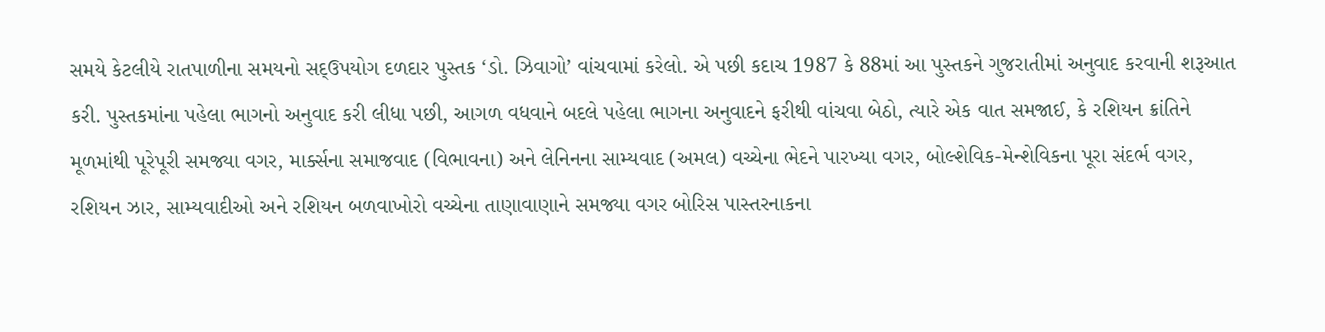સમયે કેટલીયે રાતપાળીના સમયનો સદ્ઉપયોગ દળદાર પુસ્તક ‘ડો. ઝિવાગો’ વાંચવામાં કરેલો. એ પછી કદાચ 1987 કે 88માં આ પુસ્તકને ગુજરાતીમાં અનુવાદ કરવાની શરૂઆત કરી. પુસ્તકમાંના પહેલા ભાગનો અનુવાદ કરી લીધા પછી, આગળ વધવાને બદલે પહેલા ભાગના અનુવાદને ફરીથી વાંચવા બેઠો, ત્યારે એક વાત સમજાઈ, કે રશિયન ક્રાંતિને મૂળમાંથી પૂરેપૂરી સમજ્યા વગર, માર્ક્સના સમાજવાદ (વિભાવના) અને લેનિનના સામ્યવાદ (અમલ) વચ્ચેના ભેદને પારખ્યા વગર, બોલ્શેવિક-મેન્શેવિકના પૂરા સંદર્ભ વગર, રશિયન ઝાર, સામ્યવાદીઓ અને રશિયન બળવાખોરો વચ્ચેના તાણાવાણાને સમજ્યા વગર બોરિસ પાસ્તરનાકના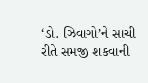‘ડો. ઝિવાગો’ને સાચી રીતે સમજી શકવાની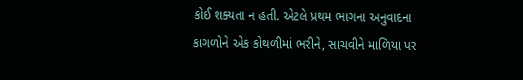કોઈ શક્યતા ન હતી. એટલે પ્રથમ ભાગના અનુવાદના કાગળોને એક કોથળીમાં ભરીને, સાચવીને માળિયા પર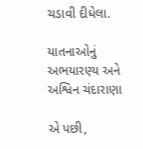ચડાવી દીધેલા.

યાતનાઓનું અભયારણ્ય અને અશ્વિન ચંદારાણા

એ પછી,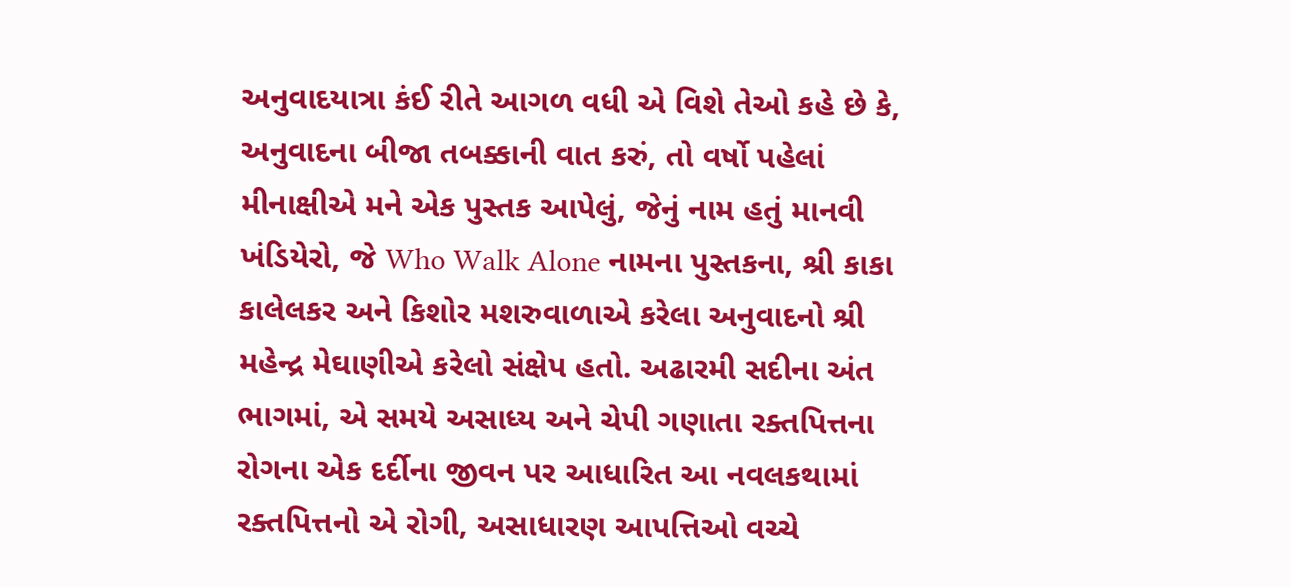અનુવાદયાત્રા કંઈ રીતે આગળ વધી એ વિશે તેઓ કહે છે કે, અનુવાદના બીજા તબક્કાની વાત કરું, તો વર્ષો પહેલાં મીનાક્ષીએ મને એક પુસ્તક આપેલું, જેનું નામ હતું માનવી ખંડિયેરો, જે Who Walk Alone નામના પુસ્તકના, શ્રી કાકા કાલેલકર અને કિશોર મશરુવાળાએ કરેલા અનુવાદનો શ્રી મહેન્દ્ર મેઘાણીએ કરેલો સંક્ષેપ હતો. અઢારમી સદીના અંત ભાગમાં, એ સમયે અસાધ્ય અને ચેપી ગણાતા રક્તપિત્તના રોગના એક દર્દીના જીવન પર આધારિત આ નવલકથામાં રક્તપિત્તનો એ રોગી, અસાધારણ આપત્તિઓ વચ્ચે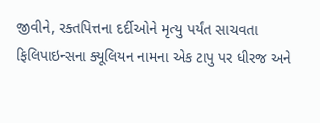જીવીને, રક્તપિત્તના દર્દીઓને મૃત્યુ પર્યંત સાચવતા ફિલિપાઇન્સના ક્યૂલિયન નામના એક ટાપુ પર ધીરજ અને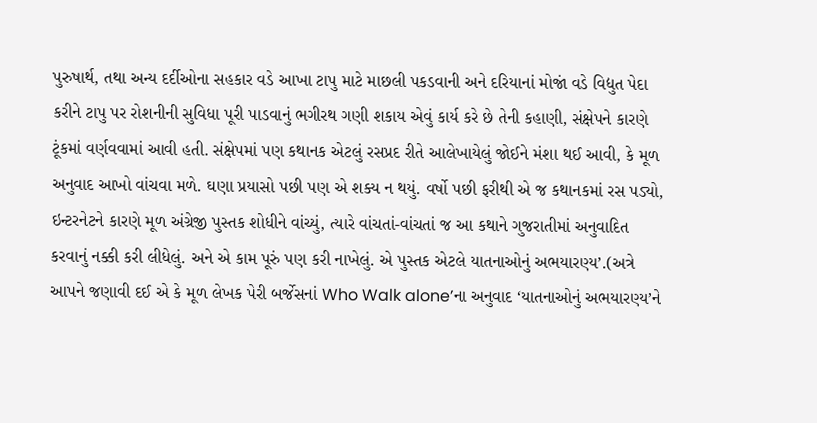પુરુષાર્થ, તથા અન્ય દર્દીઓના સહકાર વડે આખા ટાપુ માટે માછલી પકડવાની અને દરિયાનાં મોજાં વડે વિદ્યુત પેદા કરીને ટાપુ પર રોશનીની સુવિધા પૂરી પાડવાનું ભગીરથ ગણી શકાય એવું કાર્ય કરે છે તેની કહાણી, સંક્ષેપને કારણે ટૂંકમાં વર્ણવવામાં આવી હતી. સંક્ષેપમાં પણ કથાનક એટલું રસપ્રદ રીતે આલેખાયેલું જોઈને મંશા થઈ આવી, કે મૂળ અનુવાદ આખો વાંચવા મળે. ઘણા પ્રયાસો પછી પણ એ શક્ય ન થયું. વર્ષો પછી ફરીથી એ જ કથાનકમાં રસ પડ્યો, ઇન્ટરનેટને કારણે મૂળ અંગ્રેજી પુસ્તક શોધીને વાંચ્યું, ત્યારે વાંચતાં-વાંચતાં જ આ કથાને ગુજરાતીમાં અનુવાદિત કરવાનું નક્કી કરી લીધેલું. અને એ કામ પૂરું પણ કરી નાખેલું. એ પુસ્તક એટલે યાતનાઓનું અભયારણ્ય’.(અત્રે આપને જણાવી દઈ એ કે મૂળ લેખક પેરી બર્જેસનાં Who Walk alone’ના અનુવાદ ‘યાતનાઓનું અભયારણ્ય’ને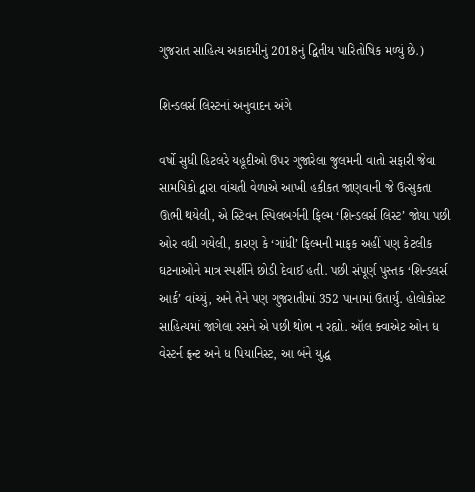ગુજરાત સાહિત્ય અકાદમીનું 2018નું દ્વિતીય પારિતોષિક મળ્યું છે.)

શિન્ડલર્સ લિસ્ટનાં અનુવાદન અંગે

વર્ષો સુધી હિટલરે યહૂદીઓ ઉપર ગુજારેલા જુલમની વાતો સફારી જેવા સામયિકો દ્વારા વાંચતી વેળાએ આખી હકીકત જાણવાની જે ઉત્સુકતા ઊભી થયેલી, એ સ્ટિવન સ્પિલબર્ગની ફિલ્મ ‘શિન્ડલર્સ લિસ્ટ’ જોયા પછી ઓર વધી ગયેલી, કારણ કે ‘ગાંધી’ ફિલ્મની માફક અહીં પણ કેટલીક ઘટનાઓને માત્ર સ્પર્શીને છોડી દેવાઈ હતી. પછી સંપૂર્ણ પુસ્તક ‘શિન્ડલર્સ આર્ક’ વાંચ્યું, અને તેને પણ ગુજરાતીમાં 352 પાનામાં ઉતાર્યું. હોલોકોસ્ટ સાહિત્યમાં જાગેલા રસને એ પછી થોભ ન રહ્યો. ઑલ ક્વાએટ ઓન ધ વેસ્ટર્ન ફ્રન્ટ અને ધ પિયાનિસ્ટ, આ બંને યુદ્ધ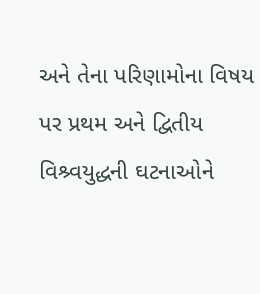અને તેના પરિણામોના વિષય પર પ્રથમ અને દ્વિતીય વિશ્ર્વયુદ્ધની ઘટનાઓને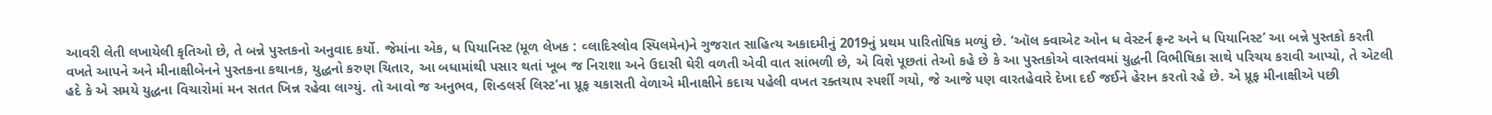આવરી લેતી લખાયેલી કૃતિઓ છે, તે બન્ને પુસ્તકનો અનુવાદ કર્યો. જેમાંના એક, ધ પિયાનિસ્ટ (મૂળ લેખક : વ્લાદિસ્લોવ સ્પિલમેન)ને ગુજરાત સાહિત્ય અકાદમીનું 2019નું પ્રથમ પારિતોષિક મળ્યું છે. ‘ઑલ ક્વાએટ ઓન ધ વેસ્ટર્ન ફ્રન્ટ અને ધ પિયાનિસ્ટ’ આ બન્ને પુસ્તકો કરતી વખતે આપને અને મીનાક્ષીબેનને પુસ્તકના કથાનક, યુદ્ધનો કરુણ ચિતાર, આ બધામાંથી પસાર થતાં ખૂબ જ નિરાશા અને ઉદાસી ઘેરી વળતી એવી વાત સાંભળી છે, એ વિશે પૂછતાં તેઓ કહે છે કે આ પુસ્તકોએ વાસ્તવમાં યુદ્ધની વિભીષિકા સાથે પરિચય કરાવી આપ્યો, તે એટલી હદે કે એ સમયે યુદ્ધના વિચારોમાં મન સતત ખિન્ન રહેવા લાગ્યું. તો આવો જ અનુભવ, શિન્ડલર્સ લિસ્ટ’ના પ્રૂફ ચકાસતી વેળાએ મીનાક્ષીને કદાચ પહેલી વખત રક્તચાપ સ્પર્શી ગયો, જે આજે પણ વારતહેવારે દેખા દઈ જઈને હેરાન કરતો રહે છે. એ પ્રૂફ મીનાક્ષીએ પછી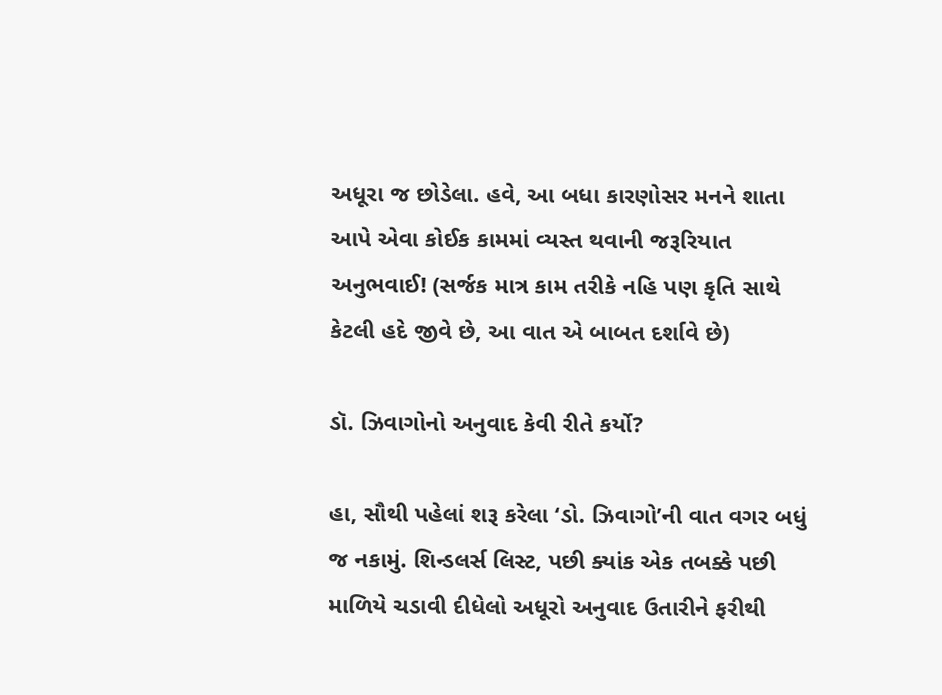અધૂરા જ છોડેલા. હવે, આ બધા કારણોસર મનને શાતા આપે એવા કોઈક કામમાં વ્યસ્ત થવાની જરૂરિયાત અનુભવાઈ! (સર્જક માત્ર કામ તરીકે નહિ પણ કૃતિ સાથે કેટલી હદે જીવે છે, આ વાત એ બાબત દર્શાવે છે)

ડૉ. ઝિવાગોનો અનુવાદ કેવી રીતે કર્યો?

હા, સૌથી પહેલાં શરૂ કરેલા ‘ડો. ઝિવાગો’ની વાત વગર બધું જ નકામું. શિન્ડલર્સ લિસ્ટ, પછી ક્યાંક એક તબક્કે પછી માળિયે ચડાવી દીધેલો અધૂરો અનુવાદ ઉતારીને ફરીથી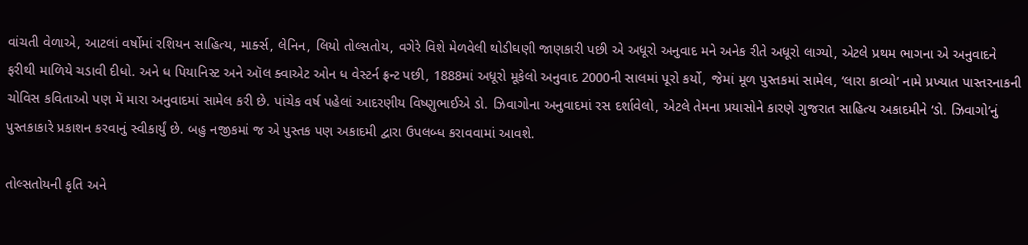વાંચતી વેળાએ, આટલાં વર્ષોમાં રશિયન સાહિત્ય, માર્ક્સ, લેનિન, લિયો તોલ્સતોય, વગેરે વિશે મેળવેલી થોડીઘણી જાણકારી પછી એ અધૂરો અનુવાદ મને અનેક રીતે અધૂરો લાગ્યો, એટલે પ્રથમ ભાગના એ અનુવાદને ફરીથી માળિયે ચડાવી દીધો. અને ધ પિયાનિસ્ટ અને ઑલ ક્વાએટ ઓન ધ વેસ્ટર્ન ફ્રન્ટ પછી, 1888માં અધૂરો મૂકેલો અનુવાદ 2000ની સાલમાં પૂરો કર્યો, જેમાં મૂળ પુસ્તકમાં સામેલ, ‘લારા કાવ્યો’ નામે પ્રખ્યાત પાસ્તરનાકની ચોવિસ કવિતાઓ પણ મેં મારા અનુવાદમાં સામેલ કરી છે. પાંચેક વર્ષ પહેલાં આદરણીય વિષ્ણુભાઈએ ડો. ઝિવાગોના અનુવાદમાં રસ દર્શાવેલો, એટલે તેમના પ્રયાસોને કારણે ગુજરાત સાહિત્ય અકાદમીને ‘ડો. ઝિવાગો’નું પુસ્તકાકારે પ્રકાશન કરવાનું સ્વીકાર્યું છે. બહુ નજીકમાં જ એ પુસ્તક પણ અકાદમી દ્વારા ઉપલબ્ધ કરાવવામાં આવશે.

તોલ્સતોયની કૃતિ અને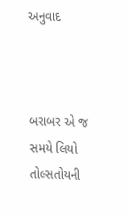અનુવાદ



બરાબર એ જ સમયે લિયો તોલ્સતોયની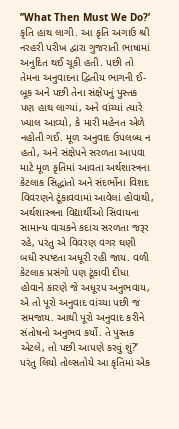’’What Then Must We Do?’ કૃતિ હાથ લાગી. આ કૃતિ અગાઉ શ્રી નરહરી પરીખ દ્વારા ગુજરાતી ભાષામાં અનુદિત થઈ ચૂકી હતી. પછી તો તેમના અનુવાદના દ્વિતીય ભાગની ઈ-બૂક અને પછી તેના સંક્ષેપનું પુસ્તક પણ હાથ લાગ્યાં, અને વાંચ્યાં ત્યારે ખ્યાલ આવ્યો, કે મારી મહેનત એળે નહોતી ગઈ. મૂળ અનુવાદ ઉપલબ્ધ ન હતો, અને સંક્ષેપને સરળતા આપવા માટે મૂળ કૃતિમાં આવતા અર્થશાસ્ત્રના કેટલાક સિદ્ધાંતો અને સંદર્ભોના વિશદ વિવરણને ટૂંકાવવામાં આવેલાં હોવાથી, અર્થશાસ્ત્રના વિદ્યાર્થીઓ સિવાયના સામાન્ય વાચકને કદાચ સરળતા જરૂર રહે, પરંતુ એ વિવરણ વગર ઘણી બધી સ્પષ્ટતા અધૂરી રહી જાય. વળી કેટલાક પ્રસંગો પણ ટૂંકાવી દીધા હોવાને કારણે જે અધૂરપ અનુભવાય, એ તો પૂરો અનુવાદ વાંચ્યા પછી જ સમજાય. આથી પૂરો અનુવાદ કરીને સંતોષનો અનુભવ કર્યો. તે પુસ્તક એટલે, તો પછી આપણે કરવું શું?’ પરંતુ લિયો તોલ્સતોયે આ કૃતિમાં એક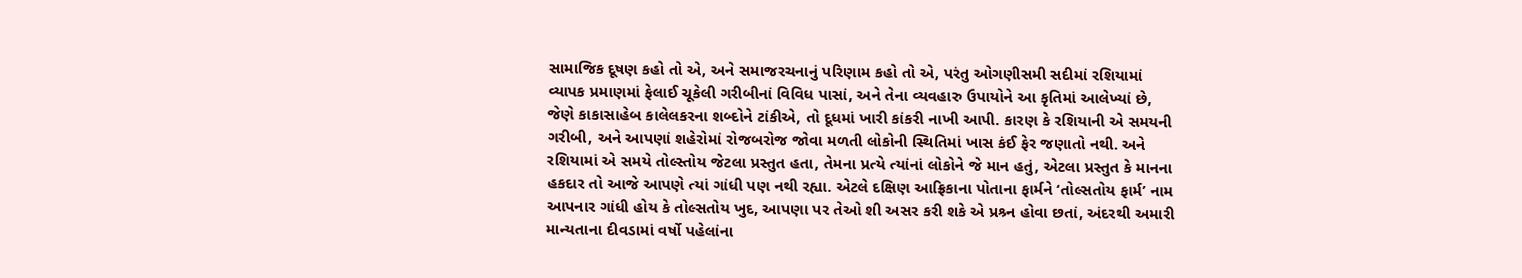સામાજિક દૂષણ કહો તો એ, અને સમાજરચનાનું પરિણામ કહો તો એ, પરંતુ ઓગણીસમી સદીમાં રશિયામાં વ્યાપક પ્રમાણમાં ફેલાઈ ચૂકેલી ગરીબીનાં વિવિધ પાસાં, અને તેના વ્યવહારુ ઉપાયોને આ કૃતિમાં આલેખ્યાં છે, જેણે કાકાસાહેબ કાલેલકરના શબ્દોને ટાંકીએ, તો દૂધમાં ખારી કાંકરી નાખી આપી. કારણ કે રશિયાની એ સમયની ગરીબી, અને આપણાં શહેરોમાં રોજબરોજ જોવા મળતી લોકોની સ્થિતિમાં ખાસ કંઈ ફેર જણાતો નથી. અને રશિયામાં એ સમયે તોલ્સ્તોય જેટલા પ્રસ્તુત હતા, તેમના પ્રત્યે ત્યાંનાં લોકોને જે માન હતું, એટલા પ્રસ્તુત કે માનના હકદાર તો આજે આપણે ત્યાં ગાંધી પણ નથી રહ્યા. એટલે દક્ષિણ આફ્રિકાના પોતાના ફાર્મને ‘તોલ્સતોય ફાર્મ’ નામ આપનાર ગાંધી હોય કે તોલ્સતોય ખુદ, આપણા પર તેઓ શી અસર કરી શકે એ પ્રશ્ર્ન હોવા છતાં, અંદરથી અમારી માન્યતાના દીવડામાં વર્ષો પહેલાંના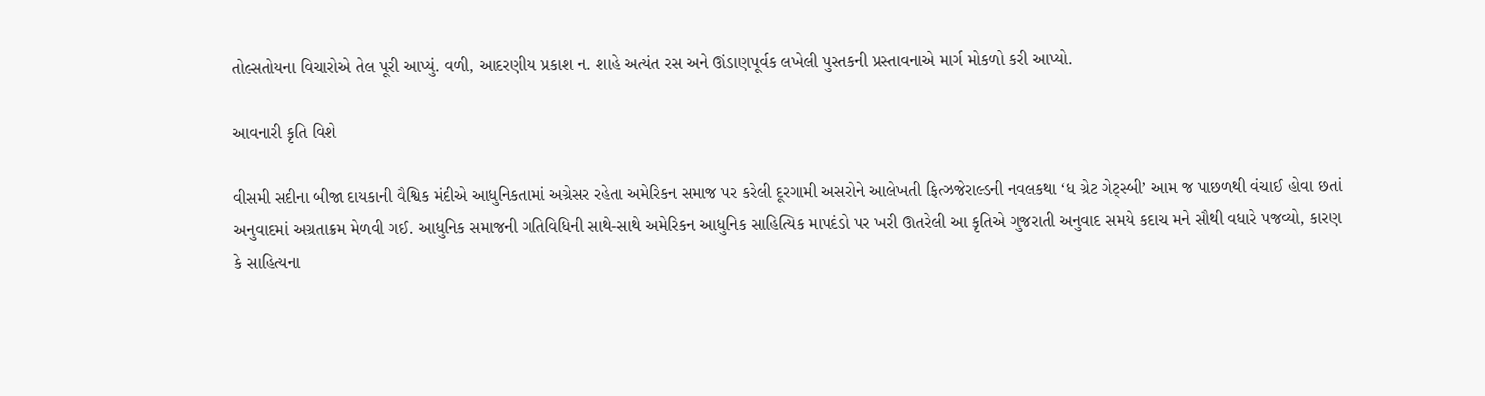તોલ્સતોયના વિચારોએ તેલ પૂરી આપ્યું. વળી, આદરણીય પ્રકાશ ન. શાહે અત્યંત રસ અને ઊંડાણપૂર્વક લખેલી પુસ્તકની પ્રસ્તાવનાએ માર્ગ મોકળો કરી આપ્યો.

આવનારી કૃતિ વિશે

વીસમી સદીના બીજા દાયકાની વૈશ્વિક મંદીએ આધુનિકતામાં અગ્રેસર રહેતા અમેરિકન સમાજ પર કરેલી દૂરગામી અસરોને આલેખતી ફિત્ઝજેરાલ્ડની નવલકથા ‘ધ ગ્રેટ ગેટ્સ્બી’ આમ જ પાછળથી વંચાઈ હોવા છતાં અનુવાદમાં અગ્રતાક્રમ મેળવી ગઈ. આધુનિક સમાજની ગતિવિધિની સાથે-સાથે અમેરિકન આધુનિક સાહિત્યિક માપદંડો પર ખરી ઊતરેલી આ કૃતિએ ગુજરાતી અનુવાદ સમયે કદાચ મને સૌથી વધારે પજવ્યો, કારણ કે સાહિત્યના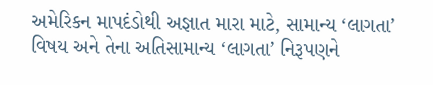અમેરિકન માપદંડોથી અજ્ઞાત મારા માટે, સામાન્ય ‘લાગતા’ વિષય અને તેના અતિસામાન્ય ‘લાગતા’ નિરૂપણને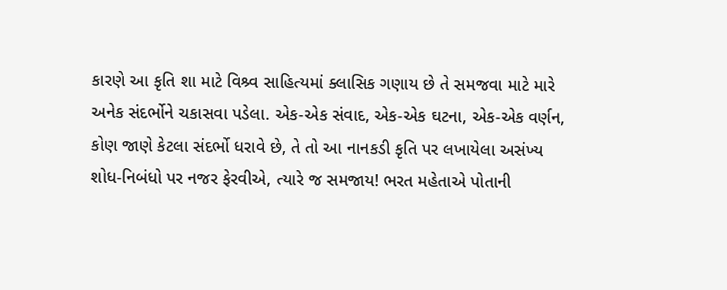કારણે આ કૃતિ શા માટે વિશ્ર્વ સાહિત્યમાં ક્લાસિક ગણાય છે તે સમજવા માટે મારે અનેક સંદર્ભોને ચકાસવા પડેલા. એક-એક સંવાદ, એક-એક ઘટના, એક-એક વર્ણન, કોણ જાણે કેટલા સંદર્ભો ધરાવે છે, તે તો આ નાનકડી કૃતિ પર લખાયેલા અસંખ્ય શોધ-નિબંધો પર નજર ફેરવીએ, ત્યારે જ સમજાય! ભરત મહેતાએ પોતાની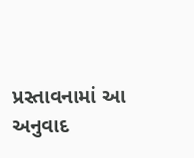પ્રસ્તાવનામાં આ અનુવાદ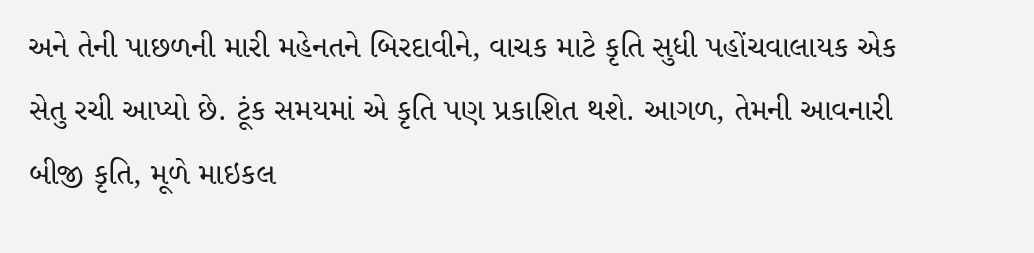અને તેની પાછળની મારી મહેનતને બિરદાવીને, વાચક માટે કૃતિ સુધી પહોંચવાલાયક એક સેતુ રચી આપ્યો છે. ટૂંક સમયમાં એ કૃતિ પણ પ્રકાશિત થશે. આગળ, તેમની આવનારી બીજી કૃતિ, મૂળે માઇકલ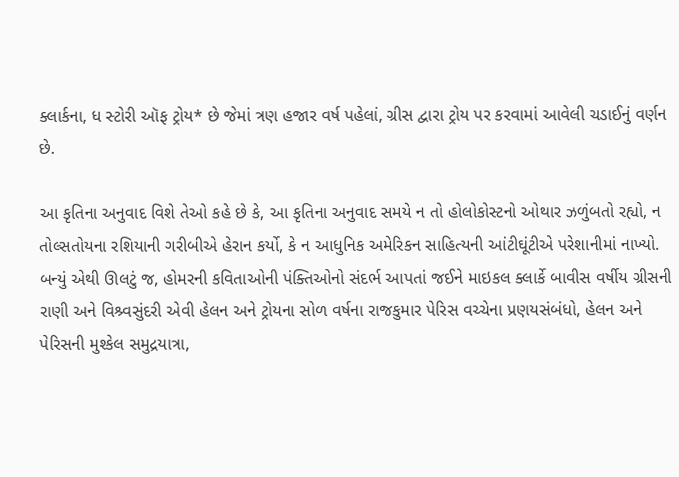ક્લાર્કના, ધ સ્ટોરી ઑફ ટ્રોય* છે જેમાં ત્રણ હજાર વર્ષ પહેલાં, ગ્રીસ દ્વારા ટ્રોય પર કરવામાં આવેલી ચડાઈનું વર્ણન છે.

આ કૃતિના અનુવાદ વિશે તેઓ કહે છે કે, આ કૃતિના અનુવાદ સમયે ન તો હોલોકોસ્ટનો ઓથાર ઝળુંબતો રહ્યો, ન તોલ્સતોયના રશિયાની ગરીબીએ હેરાન કર્યો, કે ન આધુનિક અમેરિકન સાહિત્યની આંટીઘૂંટીએ પરેશાનીમાં નાખ્યો. બન્યું એથી ઊલટું જ, હોમરની કવિતાઓની પંક્તિઓનો સંદર્ભ આપતાં જઈને માઇકલ ક્લાર્કે બાવીસ વર્ષીય ગ્રીસની રાણી અને વિશ્ર્વસુંદરી એવી હેલન અને ટ્રોયના સોળ વર્ષના રાજકુમાર પેરિસ વચ્ચેના પ્રણયસંબંધો, હેલન અને પેરિસની મુશ્કેલ સમુદ્રયાત્રા,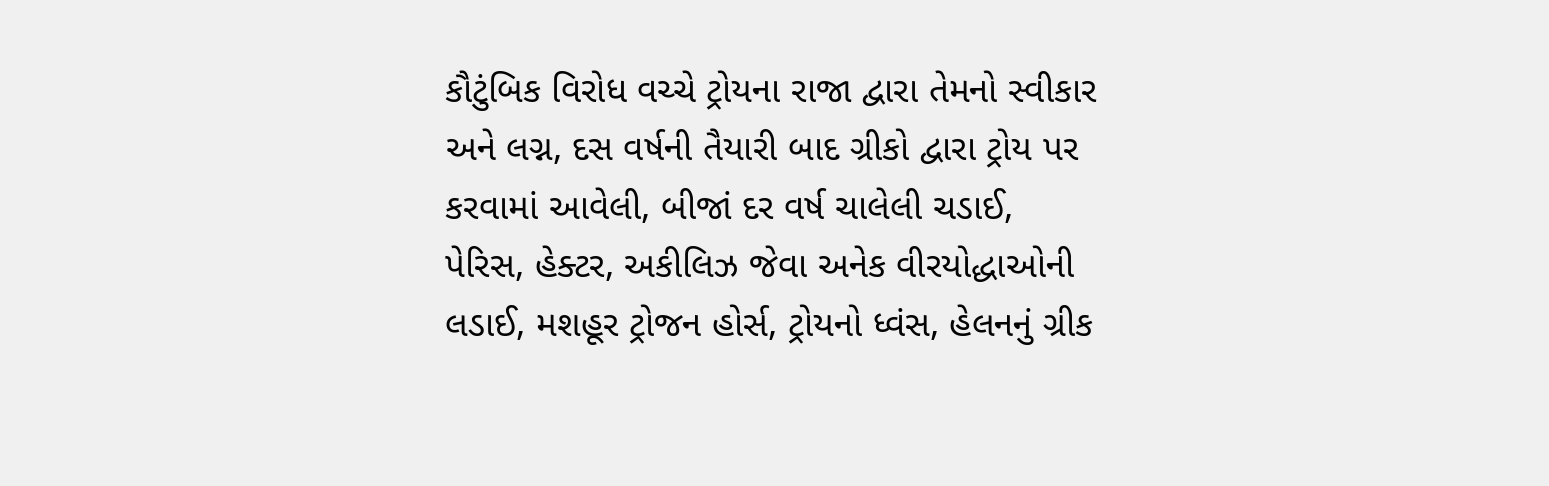કૌટુંબિક વિરોધ વચ્ચે ટ્રોયના રાજા દ્વારા તેમનો સ્વીકાર અને લગ્ન, દસ વર્ષની તૈયારી બાદ ગ્રીકો દ્વારા ટ્રોય પર કરવામાં આવેલી, બીજાં દર વર્ષ ચાલેલી ચડાઈ, પેરિસ, હેક્ટર, અકીલિઝ જેવા અનેક વીરયોદ્ધાઓની લડાઈ, મશહૂર ટ્રોજન હોર્સ, ટ્રોયનો ધ્વંસ, હેલનનું ગ્રીક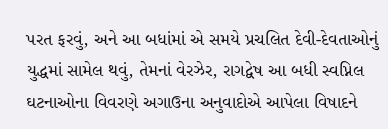પરત ફરવું, અને આ બધાંમાં એ સમયે પ્રચલિત દેવી-દેવતાઓનું યુદ્ધમાં સામેલ થવું, તેમનાં વેરઝેર, રાગદ્વેષ આ બધી સ્વપ્નિલ ઘટનાઓના વિવરણે અગાઉના અનુવાદોએ આપેલા વિષાદને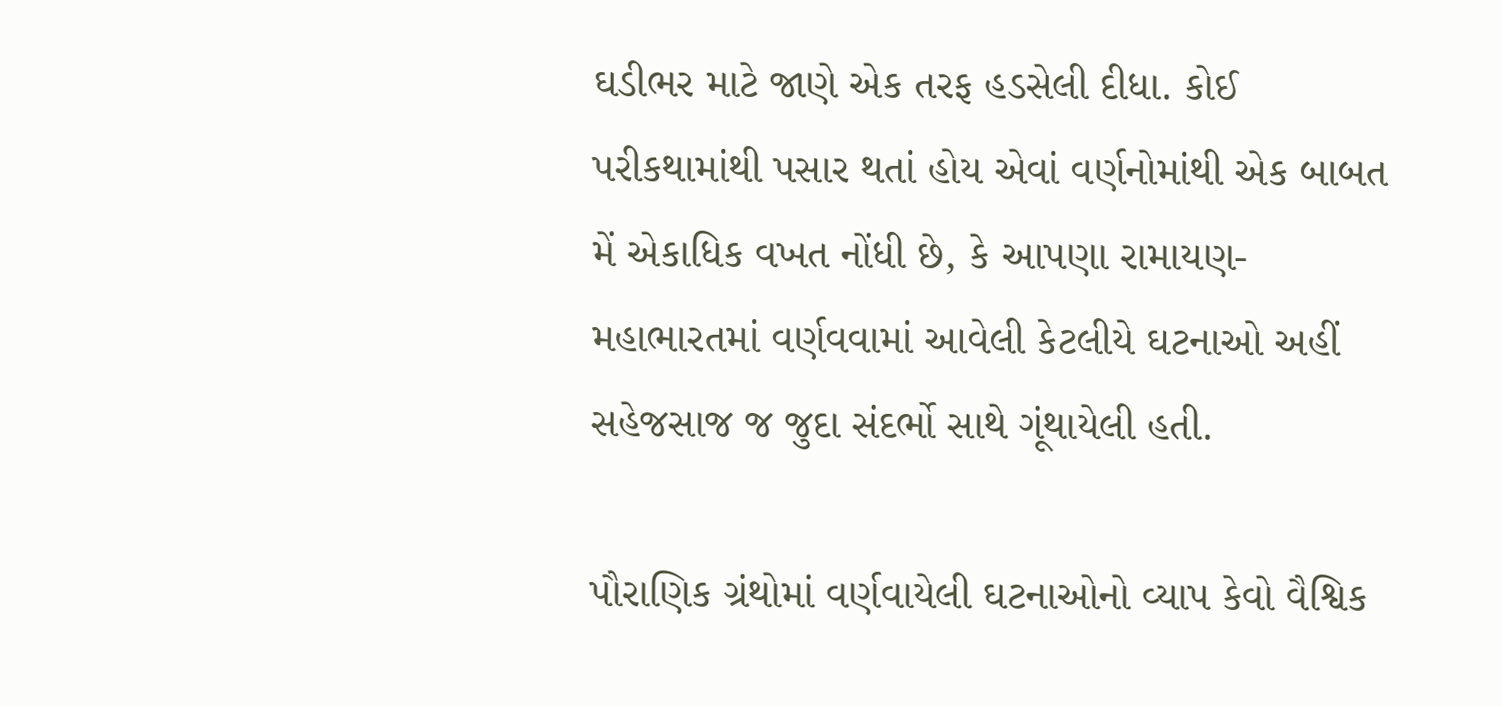ઘડીભર માટે જાણે એક તરફ હડસેલી દીધા. કોઈ પરીકથામાંથી પસાર થતાં હોય એવાં વર્ણનોમાંથી એક બાબત મેં એકાધિક વખત નોંધી છે, કે આપણા રામાયણ-મહાભારતમાં વર્ણવવામાં આવેલી કેટલીયે ઘટનાઓ અહીં સહેજસાજ જ જુદા સંદર્ભો સાથે ગૂંથાયેલી હતી.

પૌરાણિક ગ્રંથોમાં વર્ણવાયેલી ઘટનાઓનો વ્યાપ કેવો વૈશ્વિક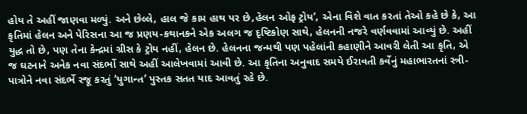હોય તે અહીં જાણવા મળ્યું. અને છેલ્લે, હાલ જે કામ હાથ પર છે,હેલન ઓફ ટ્રોય’, એના વિશે વાત કરતાં તેઓ કહે છે કે, આ કૃતિમાં હેલન અને પેરિસના આ જ પ્રણય-કથાનકને એક અલગ જ દૃષ્ટિકોણ સાથે, હેલનની નજરે વર્ણવવામાં આવ્યું છે. અહીં યુદ્ધ તો છે, પણ તેના કેન્દ્રમાં ગ્રીસ કે ટ્રોય નહીં, હેલન છે. હેલનના જન્મથી પણ પહેલાંની કહાણીને આવરી લેતી આ કૃતિ, એ જ ઘટનાને અનેક નવા સંદર્ભો સાથે અહીં આલેખવામાં આવી છે. આ કૃતિના અનુવાદ સમયે ઈરાવતી કર્વેનું મહાભારતનાં સ્ત્રી-પાત્રોને નવા સંદર્ભે રજૂ કરતું ‘યુગાન્ત’ પુસ્તક સતત યાદ આવતું રહે છે.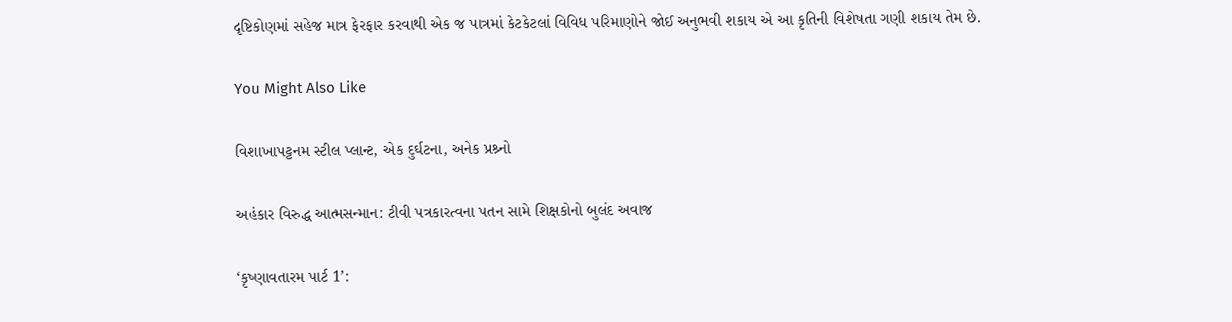દૃષ્ટિકોણમાં સહેજ માત્ર ફેરફાર કરવાથી એક જ પાત્રમાં કેટકેટલાં વિવિધ પરિમાણોને જોઈ અનુભવી શકાય એ આ કૃતિની વિશેષતા ગણી શકાય તેમ છે.

You Might Also Like

વિશાખાપટ્ટનમ સ્ટીલ પ્લાન્ટ, એક દુર્ઘટના, અનેક પ્રશ્ર્નો

અહંકાર વિરુદ્ધ આત્મસન્માન: ટીવી પત્રકારત્વના પતન સામે શિક્ષકોનો બુલંદ અવાજ

‘કૃષ્ણાવતારમ પાર્ટ 1’: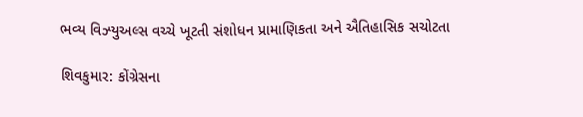ભવ્ય વિઝ્યુઅલ્સ વચ્ચે ખૂટતી સંશોધન પ્રામાણિકતા અને ઐતિહાસિક સચોટતા

શિવકુમાર: કોંગ્રેસના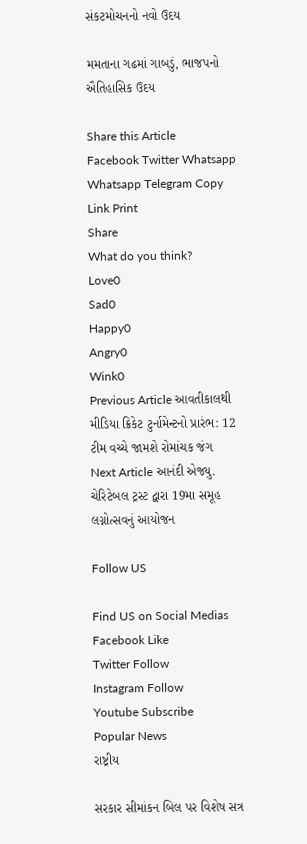સંકટમોચનનો નવો ઉદય

મમતાના ગઢમાં ગાબડું, ભાજપનો ઐતિહાસિક ઉદય

Share this Article
Facebook Twitter Whatsapp Whatsapp Telegram Copy Link Print
Share
What do you think?
Love0
Sad0
Happy0
Angry0
Wink0
Previous Article આવતીકાલથી મીડિયા ક્રિકેટ ટુર્નામેન્ટનો પ્રારંભ: 12 ટીમ વચ્ચે જામશે રોમાંચક જંગ
Next Article આનંદી એજ્યુ. ચેરિટેબલ ટ્રસ્ટ દ્વારા 19મા સમૂહ લગ્નોત્સવનું આયોજન

Follow US

Find US on Social Medias
Facebook Like
Twitter Follow
Instagram Follow
Youtube Subscribe
Popular News
રાષ્ટ્રીય

સરકાર સીમાંકન બિલ પર વિશેષ સત્ર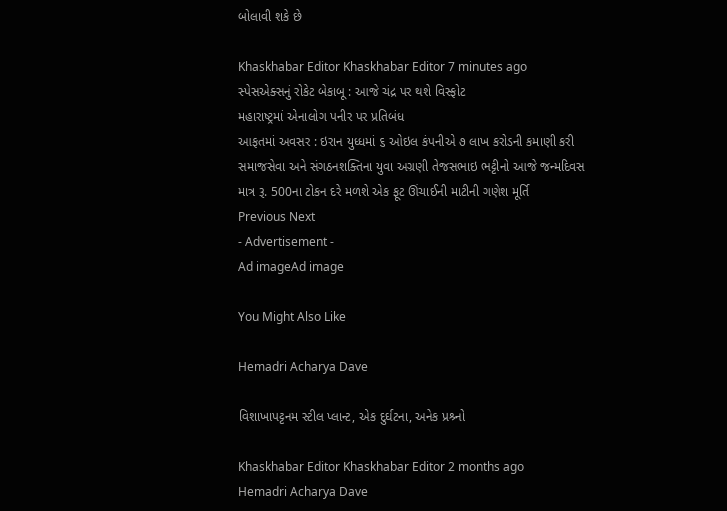બોલાવી શકે છે

Khaskhabar Editor Khaskhabar Editor 7 minutes ago
સ્પેસએક્સનું રોકેટ બેકાબૂ : આજે ચંદ્ર પર થશે વિસ્ફોટ
મહારાષ્ટ્રમાં એનાલોગ પનીર પર પ્રતિબંધ
આફતમાં અવસર : ઇરાન યુધ્ધમાં ૬ ઓઇલ કંપનીએ ૭ લાખ કરોડની કમાણી કરી
સમાજસેવા અને સંગઠનશક્તિના યુવા અગ્રણી તેજસભાઇ ભટ્ટીનો આજે જન્મદિવસ
માત્ર રૂ. 500ના ટોકન દરે મળશે એક ફૂટ ઊંચાઈની માટીની ગણેશ મૂર્તિ
Previous Next
- Advertisement -
Ad imageAd image

You Might Also Like

Hemadri Acharya Dave

વિશાખાપટ્ટનમ સ્ટીલ પ્લાન્ટ, એક દુર્ઘટના, અનેક પ્રશ્ર્નો

Khaskhabar Editor Khaskhabar Editor 2 months ago
Hemadri Acharya Dave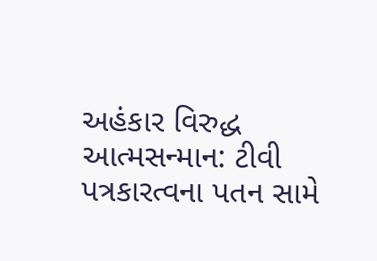અહંકાર વિરુદ્ધ આત્મસન્માન: ટીવી પત્રકારત્વના પતન સામે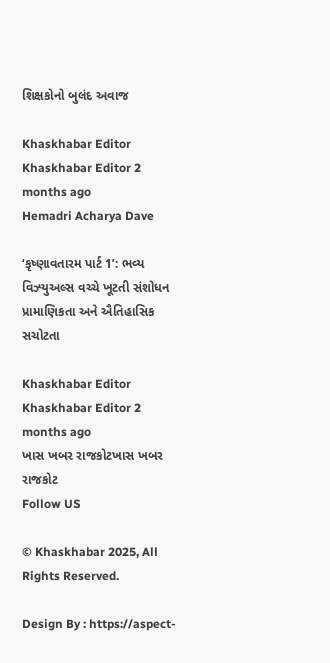શિક્ષકોનો બુલંદ અવાજ

Khaskhabar Editor Khaskhabar Editor 2 months ago
Hemadri Acharya Dave

‘કૃષ્ણાવતારમ પાર્ટ 1’: ભવ્ય વિઝ્યુઅલ્સ વચ્ચે ખૂટતી સંશોધન પ્રામાણિકતા અને ઐતિહાસિક સચોટતા

Khaskhabar Editor Khaskhabar Editor 2 months ago
ખાસ ખબર રાજકોટખાસ ખબર રાજકોટ
Follow US

© Khaskhabar 2025, All Rights Reserved.

Design By : https://aspect-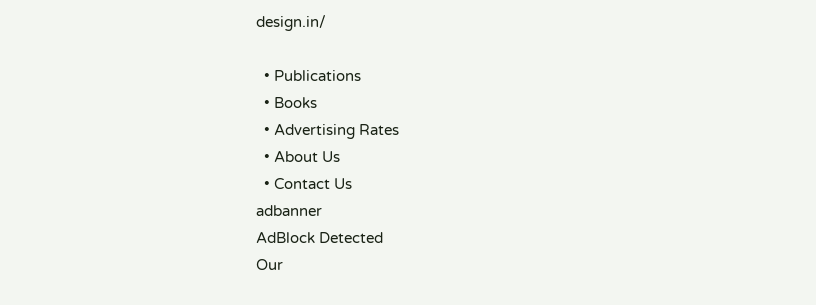design.in/

  • Publications
  • Books
  • Advertising Rates
  • About Us
  • Contact Us
adbanner
AdBlock Detected
Our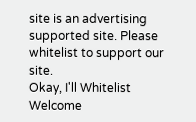site is an advertising supported site. Please whitelist to support our site.
Okay, I'll Whitelist
Welcome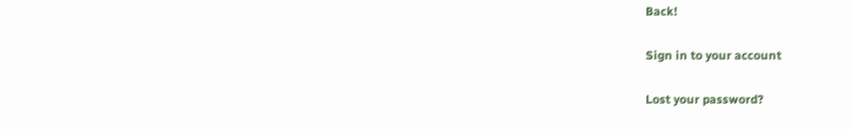Back!

Sign in to your account

Lost your password?